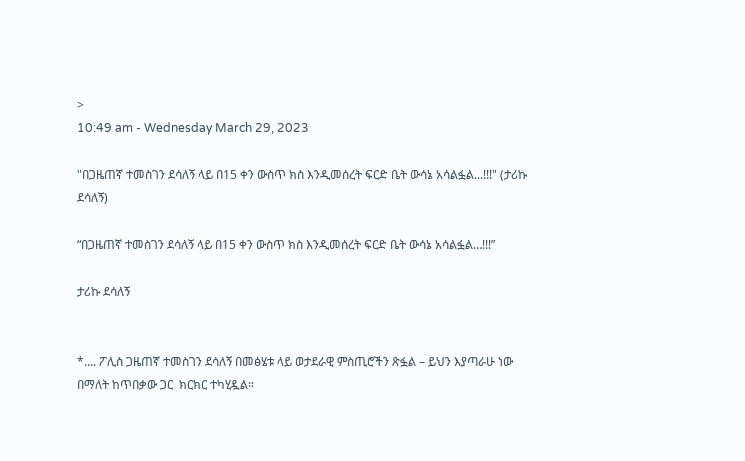>
10:49 am - Wednesday March 29, 2023

"በጋዜጠኛ ተመስገን ደሳለኝ ላይ በ15 ቀን ውስጥ ክስ እንዲመሰረት ፍርድ ቤት ውሳኔ አሳልፏል...!!!" (ታሪኩ ደሳለኝ)

“በጋዜጠኛ ተመስገን ደሳለኝ ላይ በ15 ቀን ውስጥ ክስ እንዲመሰረት ፍርድ ቤት ውሳኔ አሳልፏል…!!!”

ታሪኩ ደሳለኝ


*…. ፖሊስ ጋዜጠኛ ተመስገን ደሳለኝ በመፅሄቱ ላይ ወታደራዊ ምስጢሮችን ጽፏል – ይህን እያጣራሁ ነው በማለት ከጥበቃው ጋር  ክርክር ተካሂዷል።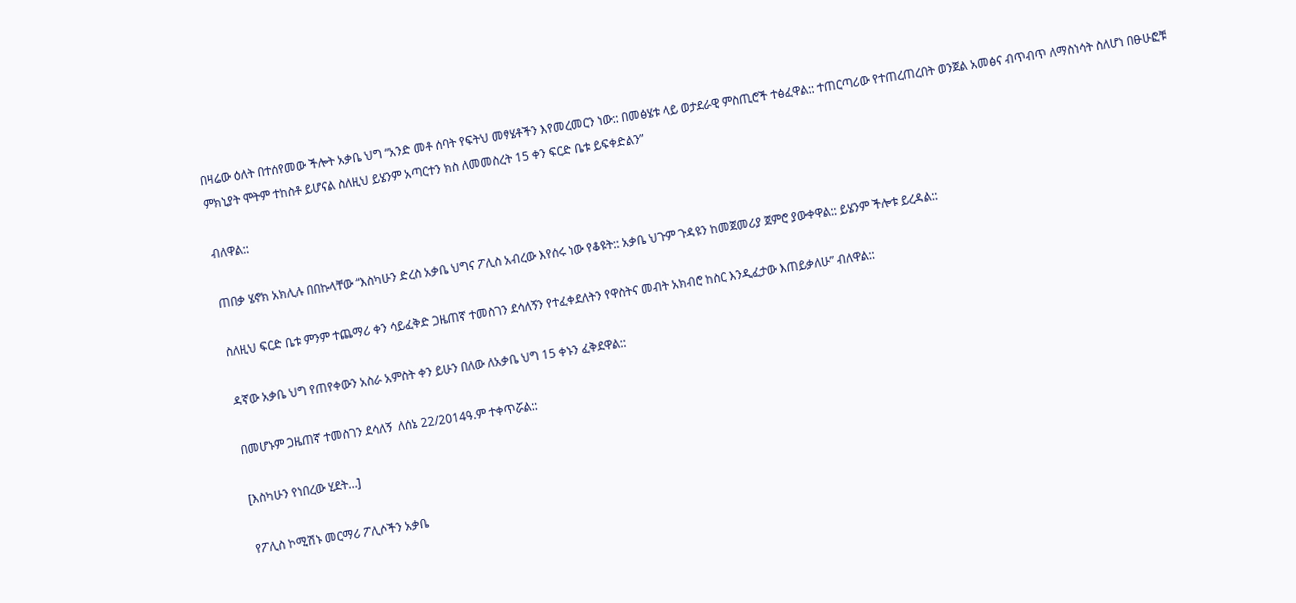በዛሬው ዕለት በተሰየመው ችሎት አቃቤ ህግ “አንድ መቶ ሰባት የፍትህ መፃሄቶችን እየመረመርን ነው:: በመፅሄቱ ላይ ወታደራዊ ምስጢሮች ተፅፈዋል:: ተጠርጣሪው የተጠረጠረበት ወንጀል አመፅና ብጥብጥ ለማስነሳት ስለሆነ በፁሁፎቹ ምክኒያት ሞትም ተከስቶ ይሆናል ስለዚህ ይሄንም አጣርተን ክስ ለመመስረት 15 ቀን ፍርድ ቤቱ ይፍቀድልን”

ብለዋል::

ጠበቃ ሄኖክ አክሊሉ በበኩላቸው “እስካሁን ድረስ አቃቤ ህግና ፖሊስ አብረው እየሰሩ ነው የቆዩት:: አቃቤ ህጉም ጉዳዩን ከመጀመሪያ ጀምሮ ያውቀዋል:: ይሄንም ችሎቱ ይረዳል::

ስለዚህ ፍርድ ቤቱ ምንም ተጨማሪ ቀን ሳይፈቅድ ጋዜጠኛ ተመስገን ደሳለኝን የተፈቀደለትን የዋስትና መብት አክብሮ ከስር እንዲፈታው እጠይቃለሁ” ብለዋል::

ዳኛው አቃቤ ህግ የጠየቀውን አስራ አምስት ቀን ይሁን በለው ለአቃቤ ህግ 15 ቀኑን ፈቅደዋል::

በመሆኑም ጋዜጠኛ ተመስገን ደሳለኝ  ለሰኔ 22/2014ዓ.ም ተቀጥሯል::

[እስካሁን የነበረው ሂደት…]

የፖሊስ ኮሚሽኑ መርማሪ ፖሊሶችን አቃቤ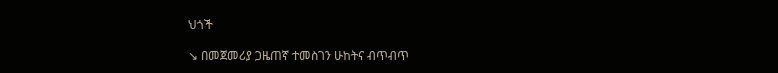ህጎች

↘ በመጀመሪያ ጋዜጠኛ ተመስገን ሁከትና ብጥብጥ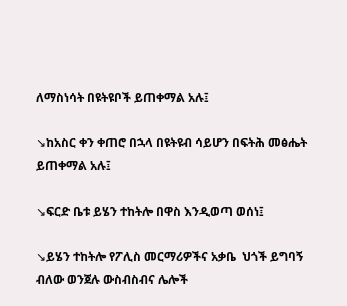ለማስነሳት በዩትዩቦች ይጠቀማል አሉ፤

↘ከአስር ቀን ቀጠሮ በኋላ በዩትዩብ ሳይሆን በፍትሕ መፅሔት ይጠቀማል አሉ፤

↘ፍርድ ቤቱ ይሄን ተከትሎ በዋስ እንዲወጣ ወሰነ፤

↘ይሄን ተከትሎ የፖሊስ መርማሪዎችና አቃቤ  ህጎች ይግባኝ ብለው ወንጀሉ ውስብስብና ሌሎች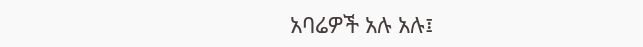አባሬዎች አሉ አሉ፤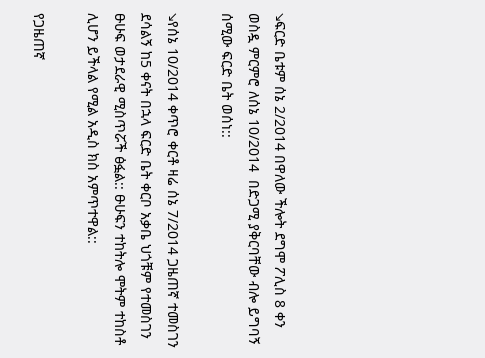↘ፍርድ ቤቱም ሰኔ 2/2014 በዋለው ችሎት ደግሞ ፖሊስ 8 ቀን ወስዷ ምርምሮ ለሰኔ 10/2014  በድጋሚ ያቅርባቸው ብሎ ይግባኝ ሰሚው ፍርድ ቤት ወሰነ::

↘የሰኔ 10/2014 ቀጥሮ ቀርቶ ዛሬ ሰኔ 7/2014 ጋዜጠኛ ተመስገን ደሳልኝ ከ5 ቀናት በኋላ ፍርድ ቤት ቀርቦ አቃቤ ህጎቹም የተመስገን ፁሁፍ ወታደራዊ ሚስጥሯች ፅፏል:: ፁሁፍን ተከትሎ ሞትም ተከስቶ ሊሆን ይችላል የሚል አዲስ ክስ አምጥተዋል::

የጋዜጠኛ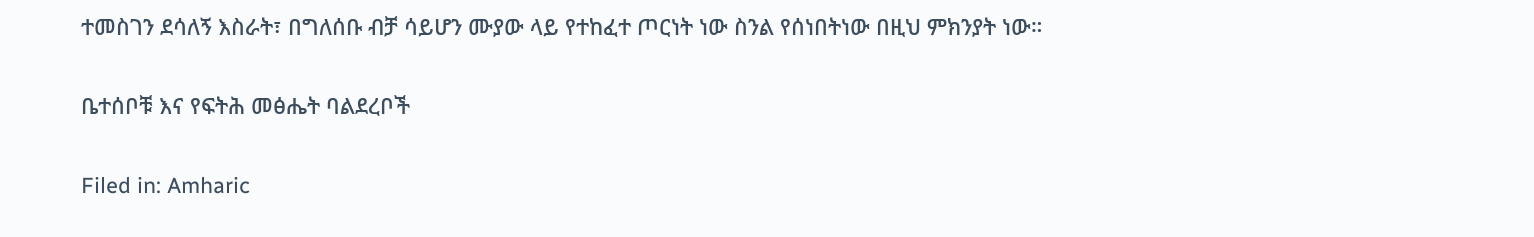ተመስገን ደሳለኝ እስራት፣ በግለሰቡ ብቻ ሳይሆን ሙያው ላይ የተከፈተ ጦርነት ነው ስንል የሰነበትነው በዚህ ምክንያት ነው።

ቤተሰቦቹ እና የፍትሕ መፅሔት ባልደረቦች

Filed in: Amharic